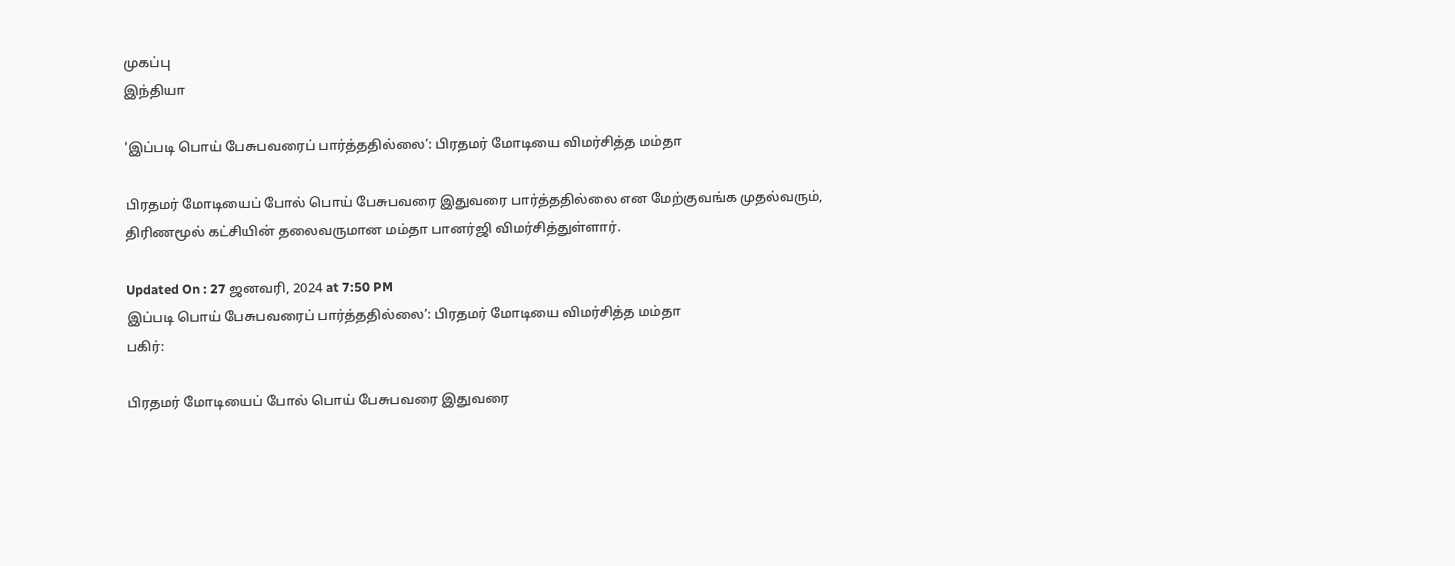முகப்பு
இந்தியா

'இப்படி பொய் பேசுபவரைப் பார்த்ததில்லை’: பிரதமர் மோடியை விமர்சித்த மம்தா

பிரதமர் மோடியைப் போல் பொய் பேசுபவரை இதுவரை பார்த்ததில்லை என மேற்குவங்க முதல்வரும், திரிணமூல் கட்சியின் தலைவருமான மம்தா பானர்ஜி விமர்சித்துள்ளார்.

Updated On : 27 ஜனவரி, 2024 at 7:50 PM
இப்படி பொய் பேசுபவரைப் பார்த்ததில்லை’: பிரதமர் மோடியை விமர்சித்த மம்தா
பகிர்:

பிரதமர் மோடியைப் போல் பொய் பேசுபவரை இதுவரை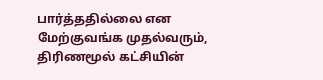பார்த்ததில்லை என மேற்குவங்க முதல்வரும், திரிணமூல் கட்சியின்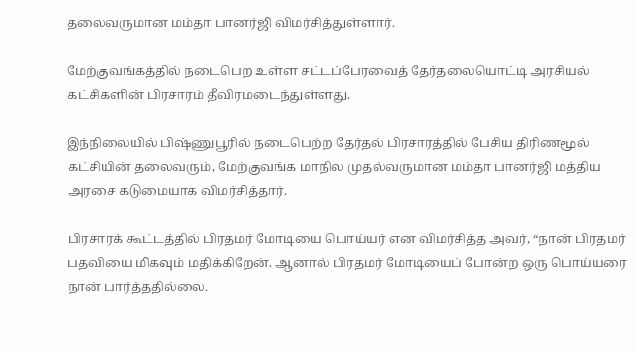தலைவருமான மம்தா பானர்ஜி விமர்சித்துள்ளார்.

மேற்குவங்கத்தில் நடைபெற உள்ள சட்டப்பேரவைத் தேர்தலையொட்டி அரசியல் கட்சிகளின் பிரசாரம் தீவிரமடைந்துள்ளது.

இந்நிலையில் பிஷ்ணுபூரில் நடைபெற்ற தேர்தல் பிரசாரத்தில் பேசிய திரிணமூல் கட்சியின் தலைவரும், மேற்குவங்க மாநில முதல்வருமான மம்தா பானர்ஜி மத்திய அரசை கடுமையாக விமர்சித்தார்.

பிரசாரக் கூட்டத்தில் பிரதமர் மோடியை பொய்யர் என விமர்சித்த அவர், “நான் பிரதமர் பதவியை மிகவும் மதிக்கிறேன். ஆனால் பிரதமர் மோடியைப் போன்ற ஒரு பொய்யரை நான் பார்த்ததில்லை.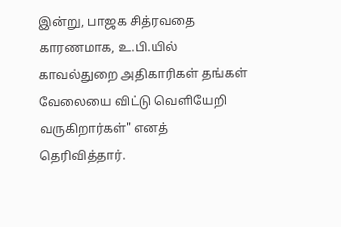இன்று, பாஜக சித்ரவதை காரணமாக, உ.பி.யில் காவல்துறை அதிகாரிகள் தங்கள் வேலையை விட்டு வெளியேறி வருகிறார்கள்" எனத் தெரிவித்தார்.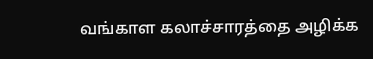வங்காள கலாச்சாரத்தை அழிக்க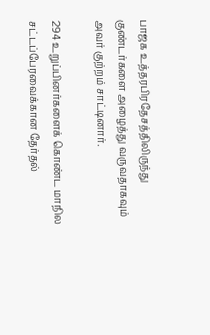பாஜக உத்தரபிரதேசத்திலிருந்து குண்டர்களை அழைத்து வருவதாகவும் அவர் குற்றம் சாட்டினார்.

294 உறுப்பினர்களைக் கொண்ட மாநில சட்டப்பேரவைக்கான தேர்தல்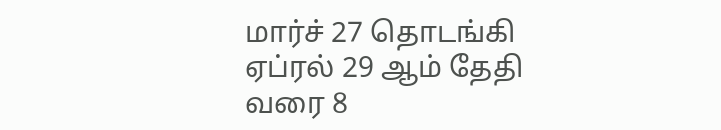மார்ச் 27 தொடங்கி ஏப்ரல் 29 ஆம் தேதி வரை 8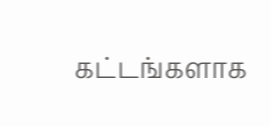கட்டங்களாக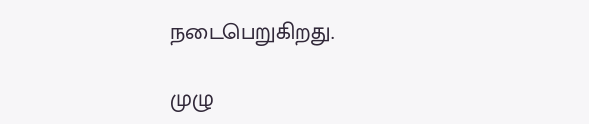நடைபெறுகிறது.

முழு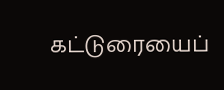கட்டுரையைப்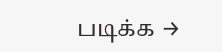படிக்க →